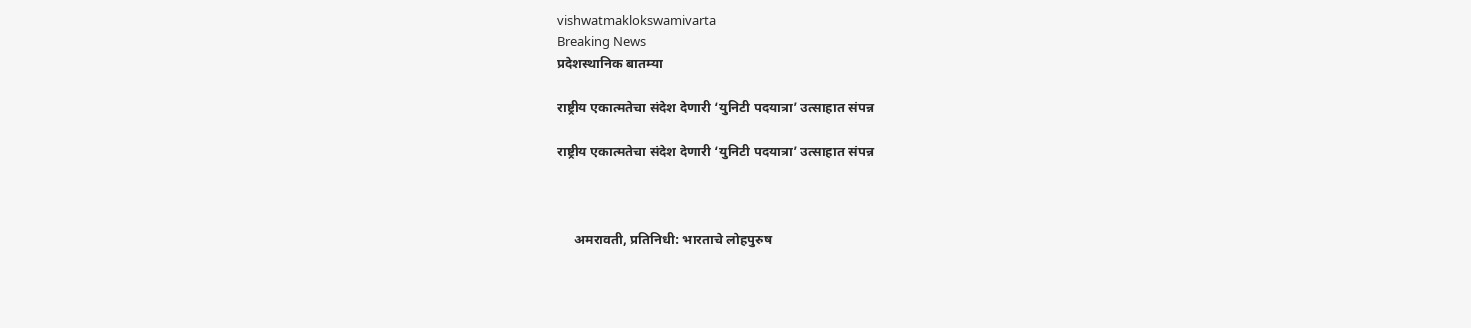vishwatmaklokswamivarta
Breaking News
प्रदेशस्थानिक बातम्या

राष्ट्रीय एकात्मतेचा संदेश देणारी ‘युनिटी पदयात्रा’ उत्साहात संपन्न

राष्ट्रीय एकात्मतेचा संदेश देणारी ‘युनिटी पदयात्रा’ उत्साहात संपन्न



     अमरावती, प्रतिनिधी: भारताचे लोहपुरुष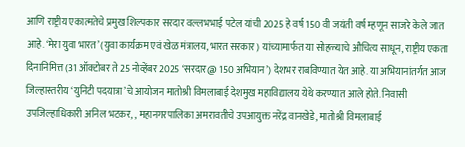आणि राष्ट्रीय एकात्मतेचे प्रमुख शिल्पकार सरदार वल्लभभाई पटेल यांची 2025 हे वर्ष 150 वी जयंती वर्ष म्हणून साजरे केले जात आहे. ‘मेरा युवा भारत’ (युवा कार्यक्रम एवं खेळ मंत्रालय, भारत सरकार) यांच्यामार्फत या सोहळ्याचे औचित्य साधून, राष्ट्रीय एकता दिनानिमित्त (31 ऑक्टोबर ते 25 नोव्हेंबर 2025 ‘सरदार@ 150 अभियान’) देशभर राबविण्यात येत आहे. या अभियानांतर्गत आज जिल्हास्तरीय ‘युनिटी पदयात्रा’चे आयोजन मातोश्री विमलाबाई देशमुख महाविद्यालय येथे करण्यात आले होते. निवासी उपजिल्हाधिकारी अनिल भटकर, , महानगरपालिका अमरावतीचे उपआयुक्त नरेंद्र वानखेडे, मातोश्री विमलाबाई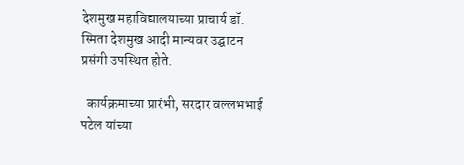देशमुख महाविद्यालयाच्या प्राचार्य डॉ. स्मिता देशमुख आदी मान्यवर उद्घाटन प्रसंगी उपस्थित होते.

  कार्यक्रमाच्या प्रारंभी, सरदार वल्लभभाई पटेल यांच्या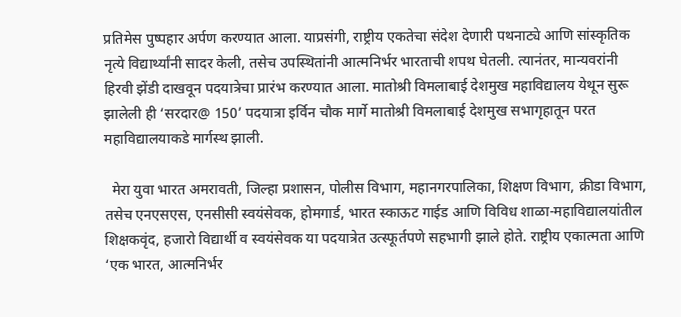प्रतिमेस पुष्पहार अर्पण करण्यात आला. याप्रसंगी, राष्ट्रीय एकतेचा संदेश देणारी पथनाट्ये आणि सांस्कृतिक नृत्ये विद्यार्थ्यांनी सादर केली, तसेच उपस्थितांनी आत्मनिर्भर भारताची शपथ घेतली. त्यानंतर, मान्यवरांनी हिरवी झेंडी दाखवून पदयात्रेचा प्रारंभ करण्यात आला. मातोश्री विमलाबाई देशमुख महाविद्यालय येथून सुरू झालेली ही ‘सरदार@ 150’ पदयात्रा इर्विन चौक मार्गे मातोश्री विमलाबाई देशमुख सभागृहातून परत महाविद्यालयाकडे मार्गस्थ झाली.

  मेरा युवा भारत अमरावती, जिल्हा प्रशासन, पोलीस विभाग, महानगरपालिका, शिक्षण विभाग, क्रीडा विभाग, तसेच एनएसएस, एनसीसी स्वयंसेवक, होमगार्ड, भारत स्काऊट गाईड आणि विविध शाळा-महाविद्यालयांतील शिक्षकवृंद, हजारो विद्यार्थी व स्वयंसेवक या पदयात्रेत उत्स्फूर्तपणे सहभागी झाले होते. राष्ट्रीय एकात्मता आणि ‘एक भारत, आत्मनिर्भर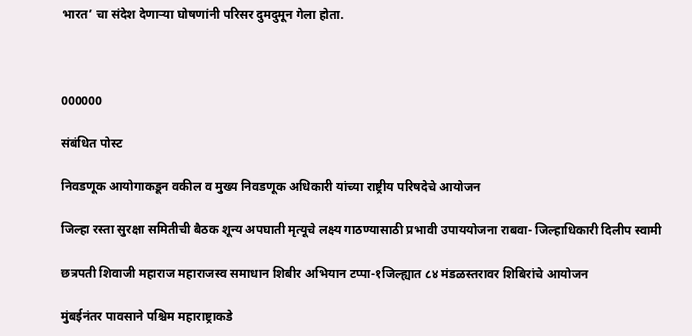भारत’ चा संदेश देणाऱ्या घोषणांनी परिसर दुमदुमून गेला होता.



000000

संबंधित पोस्ट

निवडणूक आयोगाकडून वकील व मुख्य निवडणूक अधिकारी यांच्या राष्ट्रीय परिषदेचे आयोजन

जिल्हा रस्ता सुरक्षा समितीची बैठक शून्य अपघाती मृत्यूचे लक्ष्य गाठण्यासाठी प्रभावी उपाययोजना राबवा- जिल्हाधिकारी दिलीप स्वामी

छत्रपती शिवाजी महाराज महाराजस्व समाधान शिबीर अभियान टप्पा-१जिल्ह्यात ८४ मंडळस्तरावर शिबिरांचे आयोजन

मुंबईनंतर पावसाने पश्चिम महाराष्ट्राकडे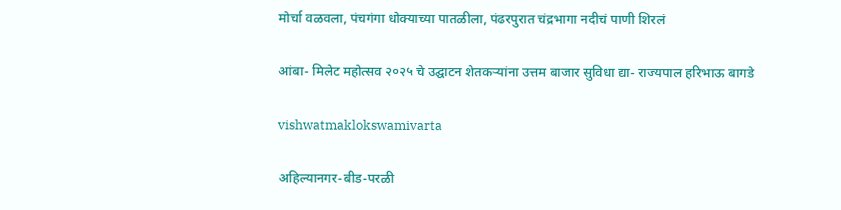मोर्चा वळवला, पंचगंगा धोक्याच्या पातळीला, पंढरपुरात चंद्रभागा नदीचं पाणी शिरलं

आंबा- मिलेट महोत्सव २०२५ चे उद्घाटन शेतकऱ्यांना उत्तम बाजार सुविधा द्या- राज्यपाल हरिभाऊ बागडे

vishwatmaklokswamivarta

अहिल्यानगर-बीड-परळी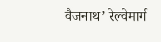वैजनाथ’ रेल्वेमार्ग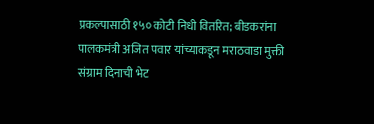प्रकल्पासाठी १५० कोटी निधी वितरित; बीडकरांना पालकमंत्री अजित पवार यांच्याकडून मराठवाडा मुक्ती संग्राम दिनाची भेट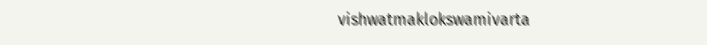vishwatmaklokswamivarta